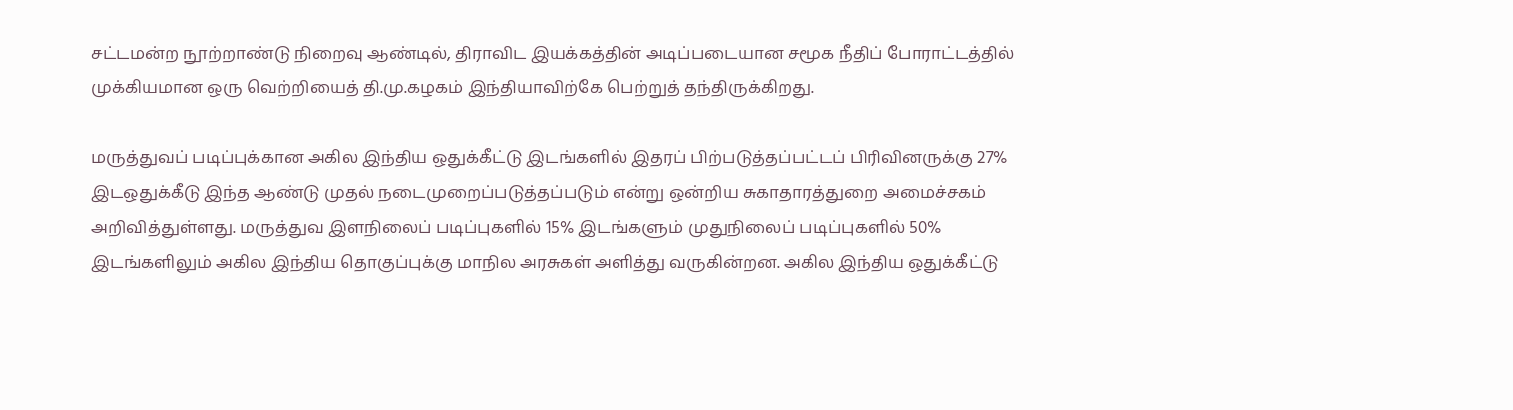சட்டமன்ற நூற்றாண்டு நிறைவு ஆண்டில், திராவிட இயக்கத்தின் அடிப்படையான சமூக நீதிப் போராட்டத்தில் முக்கியமான ஒரு வெற்றியைத் தி.மு.கழகம் இந்தியாவிற்கே பெற்றுத் தந்திருக்கிறது.

மருத்துவப் படிப்புக்கான அகில இந்திய ஒதுக்கீட்டு இடங்களில் இதரப் பிற்படுத்தப்பட்டப் பிரிவினருக்கு 27% இடஒதுக்கீடு இந்த ஆண்டு முதல் நடைமுறைப்படுத்தப்படும் என்று ஒன்றிய சுகாதாரத்துறை அமைச்சகம் அறிவித்துள்ளது. மருத்துவ இளநிலைப் படிப்புகளில் 15% இடங்களும் முதுநிலைப் படிப்புகளில் 50% இடங்களிலும் அகில இந்திய தொகுப்புக்கு மாநில அரசுகள் அளித்து வருகின்றன. அகில இந்திய ஒதுக்கீட்டு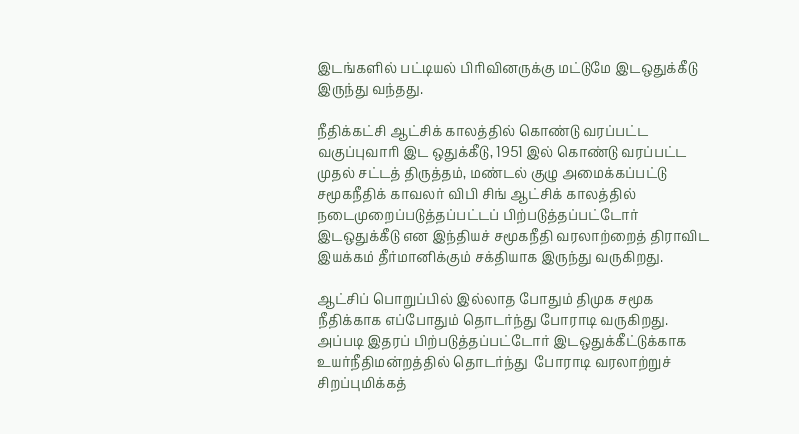இடங்களில் பட்டியல் பிரிவினருக்கு மட்டுமே இடஒதுக்கீடு இருந்து வந்தது.

நீதிக்கட்சி ஆட்சிக் காலத்தில் கொண்டு வரப்பட்ட வகுப்புவாரி இட ஒதுக்கீடு, 1951 இல் கொண்டு வரப்பட்ட முதல் சட்டத் திருத்தம், மண்டல் குழு அமைக்கப்பட்டு சமூகநீதிக் காவலர் விபி சிங் ஆட்சிக் காலத்தில் நடைமுறைப்படுத்தப்பட்டப் பிற்படுத்தப்பட்டோர் இடஒதுக்கீடு என இந்தியச் சமூகநீதி வரலாற்றைத் திராவிட இயக்கம் தீர்மானிக்கும் சக்தியாக இருந்து வருகிறது.

ஆட்சிப் பொறுப்பில் இல்லாத போதும் திமுக சமூக நீதிக்காக எப்போதும் தொடர்ந்து போராடி வருகிறது. அப்படி இதரப் பிற்படுத்தப்பட்டோர் இடஒதுக்கீட்டுக்காக உயர்நீதிமன்றத்தில் தொடர்ந்து  போராடி வரலாற்றுச் சிறப்புமிக்கத்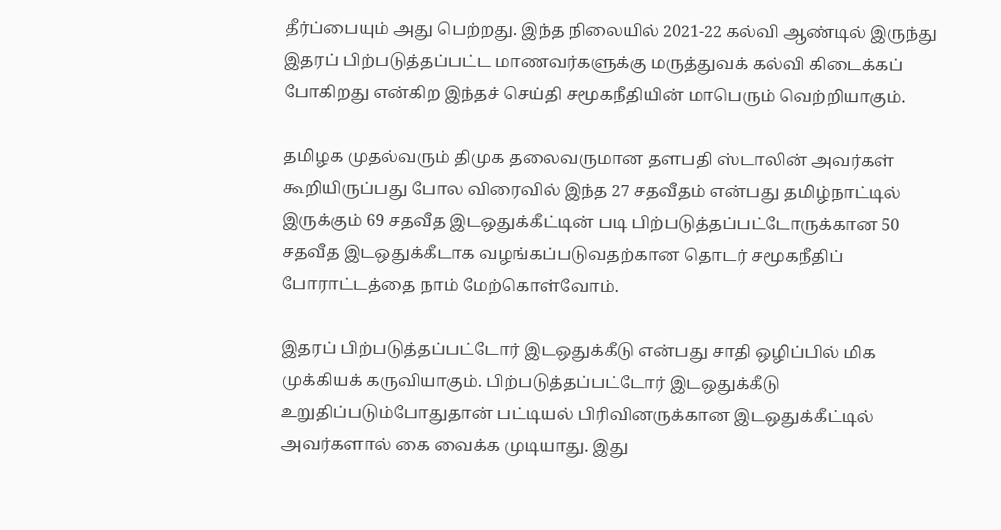தீர்ப்பையும் அது பெற்றது. இந்த நிலையில் 2021-22 கல்வி ஆண்டில் இருந்து இதரப் பிற்படுத்தப்பட்ட மாணவர்களுக்கு மருத்துவக் கல்வி கிடைக்கப் போகிறது என்கிற இந்தச் செய்தி சமூகநீதியின் மாபெரும் வெற்றியாகும்.

தமிழக முதல்வரும் திமுக தலைவருமான தளபதி ஸ்டாலின் அவர்கள் கூறியிருப்பது போல விரைவில் இந்த 27 சதவீதம் என்பது தமிழ்நாட்டில் இருக்கும் 69 சதவீத இடஒதுக்கீட்டின் படி பிற்படுத்தப்பட்டோருக்கான 50 சதவீத இடஒதுக்கீடாக வழங்கப்படுவதற்கான தொடர் சமூகநீதிப் போராட்டத்தை நாம் மேற்கொள்வோம்.

இதரப் பிற்படுத்தப்பட்டோர் இடஒதுக்கீடு என்பது சாதி ஒழிப்பில் மிக முக்கியக் கருவியாகும். பிற்படுத்தப்பட்டோர் இடஒதுக்கீடு உறுதிப்படும்போதுதான் பட்டியல் பிரிவினருக்கான இடஒதுக்கீட்டில் அவர்களால் கை வைக்க முடியாது. இது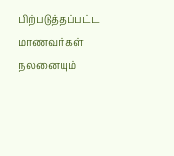பிற்படுத்தப்பட்ட மாணவர்கள் நலனையும்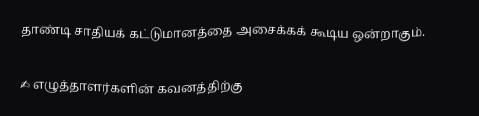தாண்டி சாதியக் கட்டுமானத்தை அசைக்கக் கூடிய ஒன்றாகும்.

✍ எழுத்தாளர்களின் கவனத்திற்கு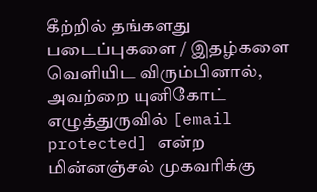கீற்றில் தங்களது படைப்புகளை / இதழ்களை வெளியிட விரும்பினால், அவற்றை யுனிகோட் எழுத்துருவில் [email protected] என்ற மின்னஞ்சல் முகவரிக்கு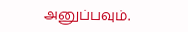அனுப்பவும்.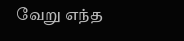வேறு எந்த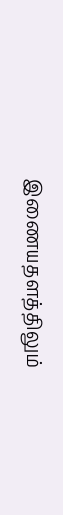இணையதளத்திலும்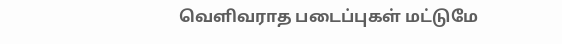வெளிவராத படைப்புகள் மட்டுமே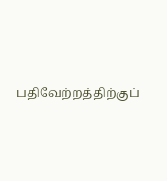பதிவேற்றத்திற்குப்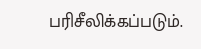பரிசீலிக்கப்படும்.